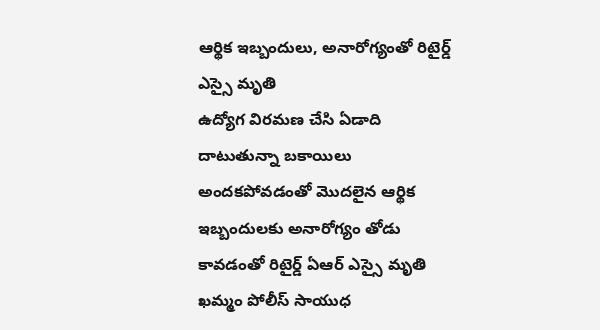ఆర్థిక ఇబ్బందులు, అనారోగ్యంతో రిటైర్డ్ ఎస్సై మృతి
ఉద్యోగ విరమణ చేసి ఏడాది దాటుతున్నా బకాయిలు అందకపోవడంతో మొదలైన ఆర్థిక ఇబ్బందులకు అనారోగ్యం తోడు కావడంతో రిటైర్డ్ ఏఆర్ ఎస్సై మృతి
ఖమ్మం పోలీస్ సాయుధ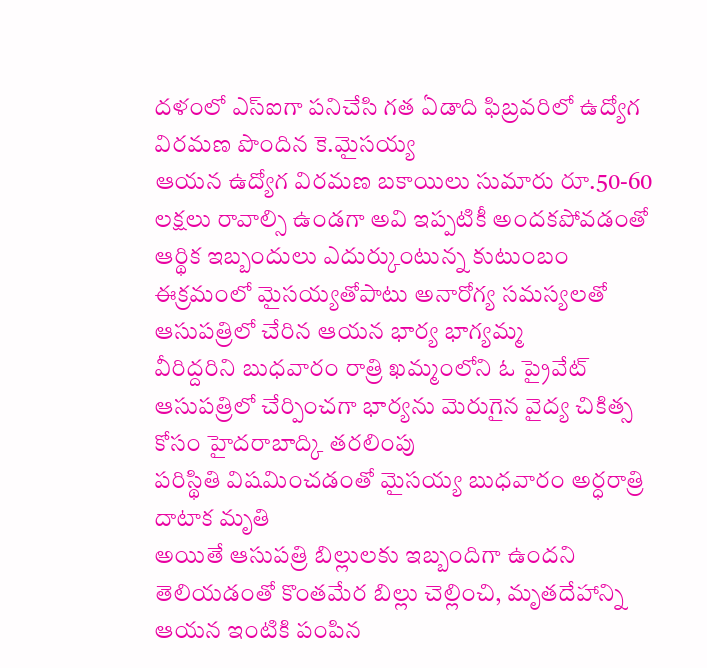దళంలో ఎస్ఐగా పనిచేసి గత ఏడాది ఫిబ్రవరిలో ఉద్యోగ విరమణ పొందిన కె.మైసయ్య
ఆయన ఉద్యోగ విరమణ బకాయిలు సుమారు రూ.50-60 లక్షలు రావాల్సి ఉండగా అవి ఇప్పటికీ అందకపోవడంతో ఆర్థిక ఇబ్బందులు ఎదుర్కుంటున్న కుటుంబం
ఈక్రమంలో మైసయ్యతోపాటు అనారోగ్య సమస్యలతో ఆసుపత్రిలో చేరిన ఆయన భార్య భాగ్యమ్మ
వీరిద్దరిని బుధవారం రాత్రి ఖమ్మంలోని ఓ ప్రైవేట్ ఆసుపత్రిలో చేర్పించగా భార్యను మెరుగైన వైద్య చికిత్స కోసం హైదరాబాద్కి తరలింపు
పరిస్థితి విషమించడంతో మైసయ్య బుధవారం అర్ధరాత్రి దాటాక మృతి
అయితే ఆసుపత్రి బిల్లులకు ఇబ్బందిగా ఉందని తెలియడంతో కొంతమేర బిల్లు చెల్లించి, మృతదేహాన్ని ఆయన ఇంటికి పంపిన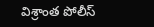విశ్రాంత పోలీస్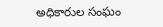అధికారుల సంఘం